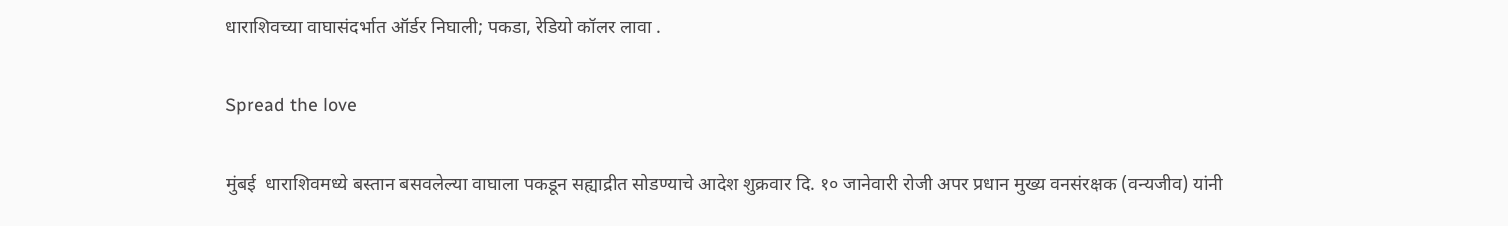धाराशिवच्या वाघासंदर्भात ऑर्डर निघाली; पकडा, रेडियो कॉलर लावा .

Spread the love

मुंबई  धाराशिवमध्ये बस्तान बसवलेल्या वाघाला पकडून सह्याद्रीत सोडण्याचे आदेश शुक्रवार दि. १० जानेवारी रोजी अपर प्रधान मुख्य वनसंरक्षक (वन्यजीव) यांनी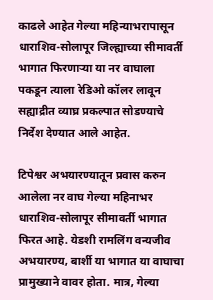काढले आहेत गेल्या महिन्याभरापासून धाराशिव-सोलापूर जिल्ह्याच्या सीमावर्ती भागात फिरणाऱ्या या नर वाघाला पकडून त्याला रेडिओ कॉलर लावून सह्याद्रीत व्याघ्र प्रकल्पात सोडण्याचे निर्देश देण्यात आले आहेत.

टिपेश्वर अभयारण्यातून प्रवास करुन आलेला नर वाघ गेल्या महिनाभर धाराशिव-सोलापूर सीमावर्ती भागात फिरत आहे. येडशी रामलिंग वन्यजीव अभयारण्य, बार्शी या भागात या वाघाचा प्रामुख्याने वावर होता. मात्र, गेल्या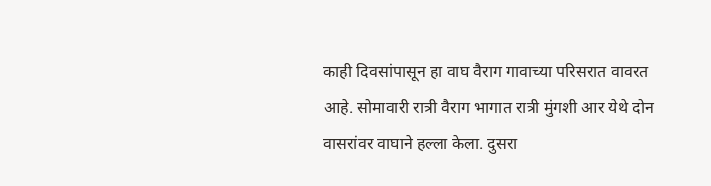काही दिवसांपासून हा वाघ वैराग गावाच्या परिसरात वावरत आहे. सोमावारी रात्री वैराग भागात रात्री मुंगशी आर येथे दोन वासरांवर वाघाने हल्ला केला. दुसरा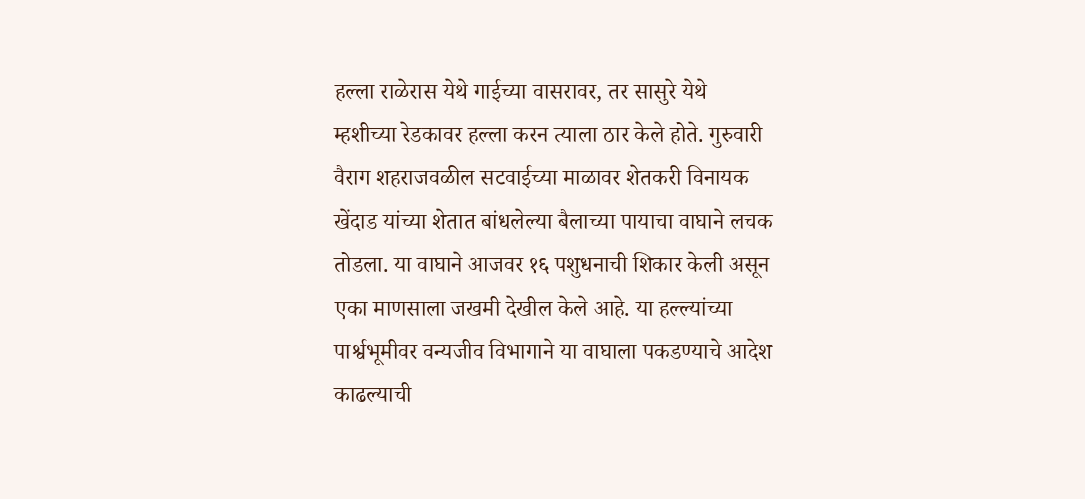हल्ला राळेरास येथे गाईच्या वासरावर, तर सासुरे येथे म्हशीच्या रेडकावर हल्ला करन त्याला ठार केले होते. गुरुवारी वैराग शहराजवळील सटवाईच्या माळावर शेतकरी विनायक खेंदाड यांच्या शेतात बांधलेल्या बैलाच्या पायाचा वाघाने लचक तोडला. या वाघाने आजवर १६ पशुधनाची शिकार केली असून एका माणसाला जखमी देखील केले आहे. या हल्ल्यांच्या पार्श्वभूमीवर वन्यजीव विभागाने या वाघाला पकडण्याचे आदेश काढल्याची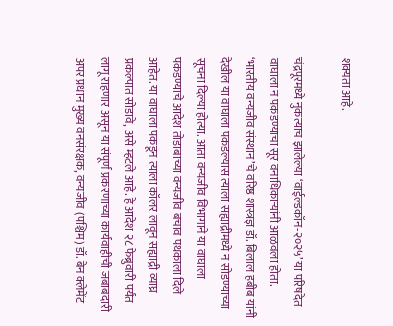शक्यता आहे.

चंद्रपूरमध्ये नुकत्याच झालेल्या ‘वाईल्डकॉन-२०२५’ या परिषदेत वाघाला न पकडण्याचा सूर वनाधिकाऱ्यांनी आळवला होता. ‘भारतीय वन्यजीव संस्थान’चे वरिष्ठ शास्त्रज्ञ डॉ. बिलाल हबीब यांनी देखील या वाघाला पकडल्यास त्याला सह्याद्रीमध्ये न सोडण्याच्या सूचना दिल्या होत्या. आता वन्यजीव विभागाने या वाघाला पकडण्याचे आदेश तोडाबाच्या वन्यजीव बचाव पथकाला दिले आहेत. या वाघाला पकडून त्याला कॉलर लावून सह्याद्री व्याघ्र प्रकल्पात सोडावे, असे म्हटले आहे. हे आदेश २८ फेब्रुवारी पर्यंत लागू राहणार असून या संपूर्ण प्रकरणाच्या कार्यवाहीची जबाबदारी अपर प्रधान मुख्य वनसंरक्षक, वन्यजीव (पश्चिम) डॉ. बेन क्लेमेंट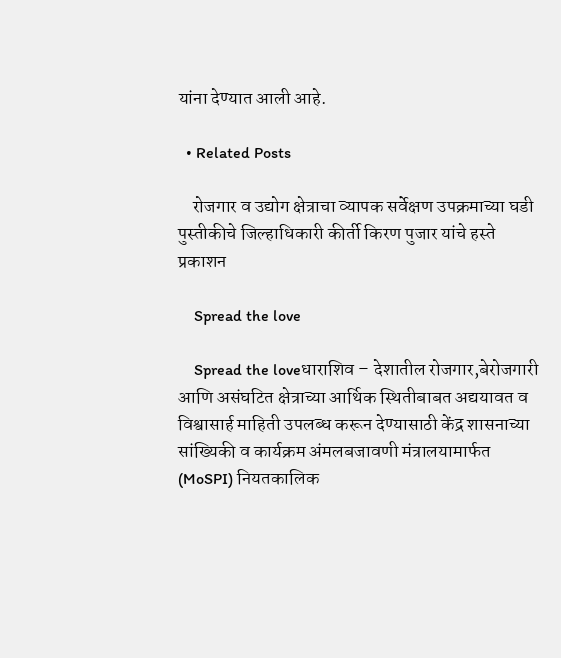यांना देण्यात आली आहे.

  • Related Posts

    रोजगार व उद्योग क्षेत्राचा व्यापक सर्वेक्षण उपक्रमाच्या घडी पुस्तीकीचे जिल्हाधिकारी कीर्ती किरण पुजार यांचे हस्ते प्रकाशन

    Spread the love

    Spread the loveधाराशिव – देशातील रोजगार,बेरोजगारी आणि असंघटित क्षेत्राच्या आर्थिक स्थितीबाबत अद्ययावत व विश्वासार्ह माहिती उपलब्ध करून देण्यासाठी केंद्र शासनाच्या सांख्यिकी व कार्यक्रम अंमलबजावणी मंत्रालयामार्फत (MoSPI) नियतकालिक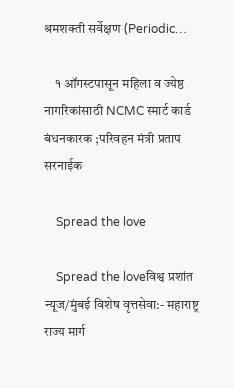श्रमशक्ती सर्वेक्षण (Periodic…

    १ ऑगस्टपासून महिला व ज्येष्ठ नागरिकांसाठी NCMC स्मार्ट कार्ड बंधनकारक ;परिवहन मंत्री प्रताप सरनाईक

    Spread the love

    Spread the loveविश्व प्रशांत न्यूज/मुंबई विशेष वृत्तसेवा:- महाराष्ट्र राज्य मार्ग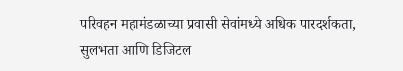परिवहन महामंडळाच्या प्रवासी सेवांमध्ये अधिक पारदर्शकता, सुलभता आणि डिजिटल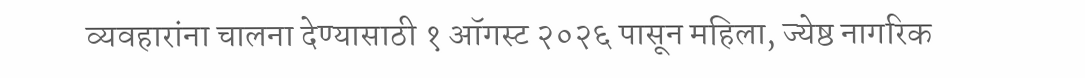व्यवहारांना चालना देण्यासाठी १ ऑगस्ट २०२६ पासून महिला, ज्येष्ठ नागरिक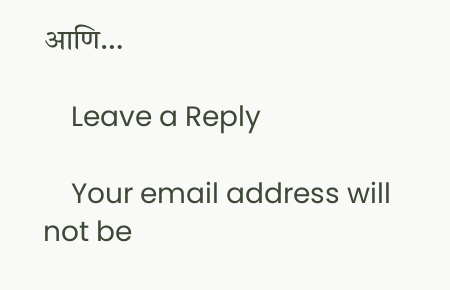आणि…

    Leave a Reply

    Your email address will not be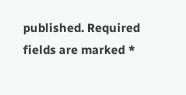published. Required fields are marked *